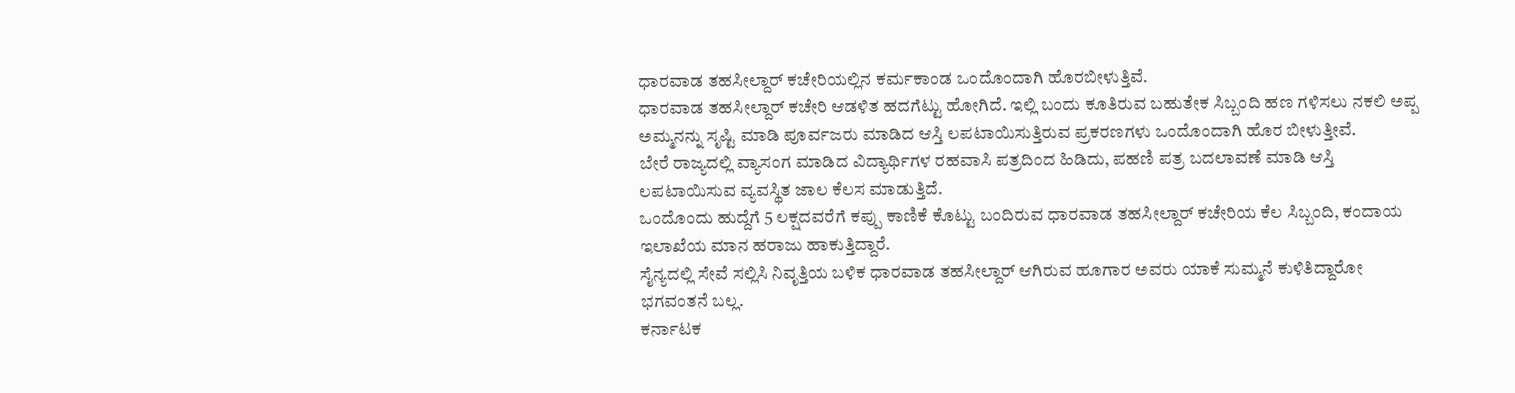ಧಾರವಾಡ ತಹಸೀಲ್ದಾರ್ ಕಚೇರಿಯಲ್ಲಿನ ಕರ್ಮಕಾಂಡ ಒಂದೊಂದಾಗಿ ಹೊರಬೀಳುತ್ತಿವೆ.
ಧಾರವಾಡ ತಹಸೀಲ್ದಾರ್ ಕಚೇರಿ ಆಡಳಿತ ಹದಗೆಟ್ಟು ಹೋಗಿದೆ. ಇಲ್ಲಿ ಬಂದು ಕೂತಿರುವ ಬಹುತೇಕ ಸಿಬ್ಬಂದಿ ಹಣ ಗಳಿಸಲು ನಕಲಿ ಅಪ್ಪ ಅಮ್ಮನನ್ನು ಸೃಷ್ಟಿ ಮಾಡಿ ಪೂರ್ವಜರು ಮಾಡಿದ ಆಸ್ತಿ ಲಪಟಾಯಿಸುತ್ತಿರುವ ಪ್ರಕರಣಗಳು ಒಂದೊಂದಾಗಿ ಹೊರ ಬೀಳುತ್ತೀವೆ.
ಬೇರೆ ರಾಜ್ಯದಲ್ಲಿ ವ್ಯಾಸಂಗ ಮಾಡಿದ ವಿದ್ಯಾರ್ಥಿಗಳ ರಹವಾಸಿ ಪತ್ರದಿಂದ ಹಿಡಿದು, ಪಹಣಿ ಪತ್ರ ಬದಲಾವಣೆ ಮಾಡಿ ಆಸ್ತಿ ಲಪಟಾಯಿಸುವ ವ್ಯವಸ್ಥಿತ ಜಾಲ ಕೆಲಸ ಮಾಡುತ್ತಿದೆ.
ಒಂದೊಂದು ಹುದ್ದೆಗೆ 5 ಲಕ್ಷದವರೆಗೆ ಕಪ್ಪು ಕಾಣಿಕೆ ಕೊಟ್ಟು ಬಂದಿರುವ ಧಾರವಾಡ ತಹಸೀಲ್ದಾರ್ ಕಚೇರಿಯ ಕೆಲ ಸಿಬ್ಬಂದಿ, ಕಂದಾಯ ಇಲಾಖೆಯ ಮಾನ ಹರಾಜು ಹಾಕುತ್ತಿದ್ದಾರೆ.
ಸೈನ್ಯದಲ್ಲಿ ಸೇವೆ ಸಲ್ಲಿಸಿ ನಿವೃತ್ತಿಯ ಬಳಿಕ ಧಾರವಾಡ ತಹಸೀಲ್ದಾರ್ ಆಗಿರುವ ಹೂಗಾರ ಅವರು ಯಾಕೆ ಸುಮ್ಮನೆ ಕುಳಿತಿದ್ದಾರೋ ಭಗವಂತನೆ ಬಲ್ಲ.
ಕರ್ನಾಟಕ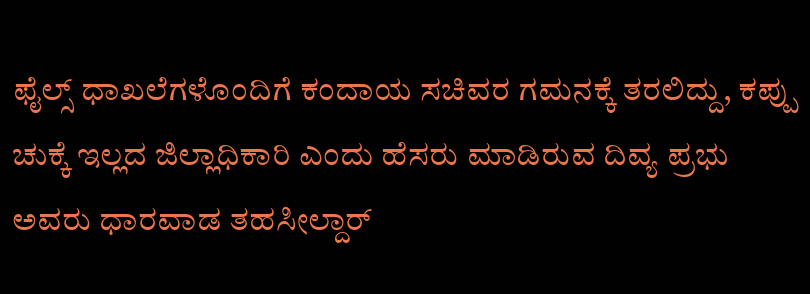ಫೈಲ್ಸ್ ಧಾಖಲೆಗಳೊಂದಿಗೆ ಕಂದಾಯ ಸಚಿವರ ಗಮನಕ್ಕೆ ತರಲಿದ್ದು, ಕಪ್ಪು ಚುಕ್ಕೆ ಇಲ್ಲದ ಜಿಲ್ಲಾಧಿಕಾರಿ ಎಂದು ಹೆಸರು ಮಾಡಿರುವ ದಿವ್ಯ ಪ್ರಭು ಅವರು ಧಾರವಾಡ ತಹಸೀಲ್ದಾರ್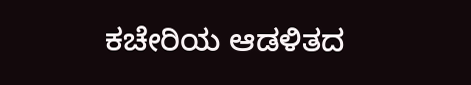ಕಚೇರಿಯ ಆಡಳಿತದ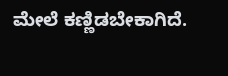ಮೇಲೆ ಕಣ್ಣಿಡಬೇಕಾಗಿದೆ.